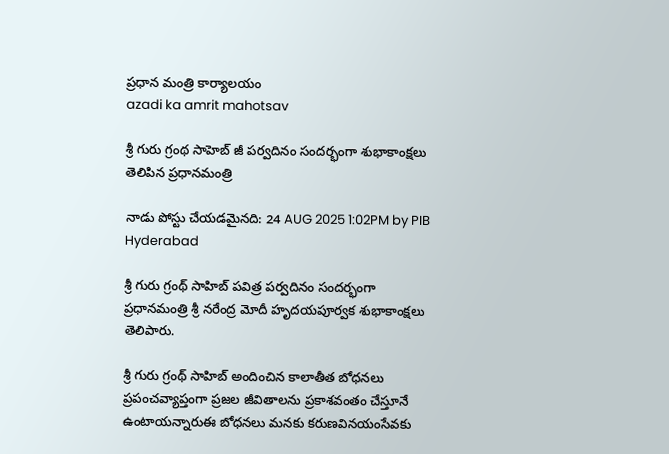ప్రధాన మంత్రి కార్యాలయం
azadi ka amrit mahotsav

శ్రీ గురు గ్రంథ సాహెబ్‌ జీ పర్వదినం సందర్భంగా శుభాకాంక్షలు తెలిపిన ప్రధానమంత్రి

నాడు పోస్టు చేయడమైనది: 24 AUG 2025 1:02PM by PIB Hyderabad

శ్రీ గురు గ్రంథ్ సాహిబ్ పవిత్ర పర్వదినం సందర్భంగా ప్రధానమంత్రి శ్రీ నరేంద్ర మోదీ హృదయపూర్వక శుభాకాంక్షలు తెలిపారు.

శ్రీ గురు గ్రంథ్ సాహిబ్ అందించిన కాలాతీత బోధనలు ప్రపంచవ్యాప్తంగా ప్రజల జీవితాలను ప్రకాశవంతం చేస్తూనే ఉంటాయన్నారుఈ బోధనలు మనకు కరుణవినయంసేవ‌కు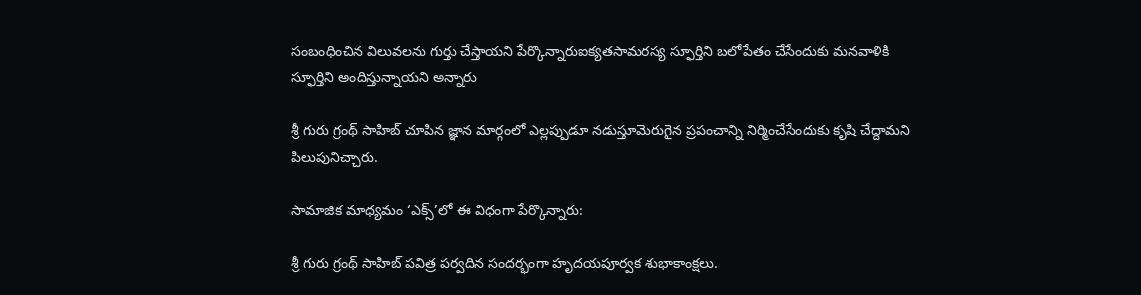సంబంధించిన విలువలను గుర్తు చేస్తాయని పేర్కొన్నారుఐక్యతసామరస్య స్ఫూర్తిని బలోపేతం చేసేందుకు మనవాళికి స్ఫూర్తిని అందిస్తున్నాయని అన్నారు

శ్రీ గురు గ్రంథ్ సాహిబ్ చూపిన జ్ఞాన మార్గంలో ఎల్లప్పుడూ నడుస్తూమెరుగైన ప్రపంచాన్ని నిర్మించేసేందుకు కృషి చేద్దామని పిలుపునిచ్చారు.

సామాజిక మాధ్యమం ‘ఎక్స్’లో ఈ విధంగా పేర్కొన్నారు:

శ్రీ గురు గ్రంథ్ సాహిబ్ పవిత్ర పర్వదిన సందర్భంగా హృదయపూర్వక శుభాకాంక్షలు.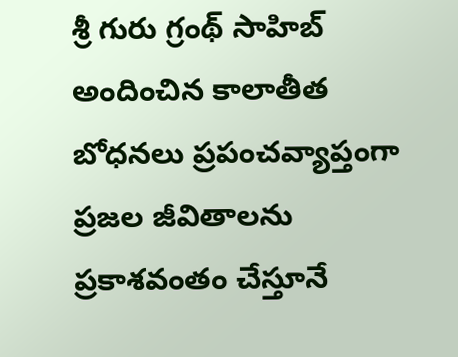శ్రీ గురు గ్రంథ్ సాహిబ్ అందించిన కాలాతీత బోధనలు ప్రపంచవ్యాప్తంగా ప్రజల జీవితాలను ప్రకాశవంతం చేస్తూనే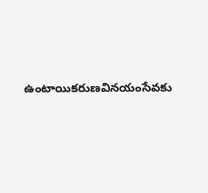ఉంటాయికరుణవినయంసేవ‌కు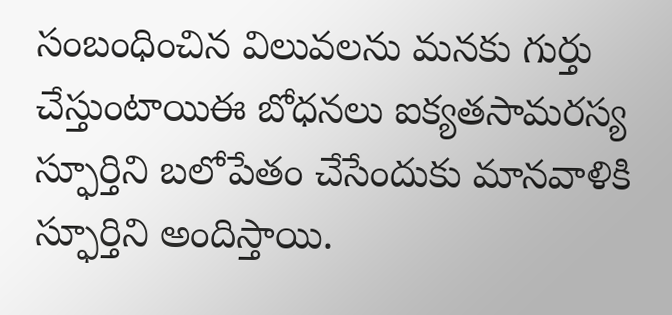సంబంధించిన విలువలను మనకు గుర్తు చేస్తుంటాయిఈ బోధనలు ఐక్యతసామరస్య స్ఫూర్తిని బలోపేతం చేసేందుకు మానవాళికి స్ఫూర్తిని అందిస్తాయి.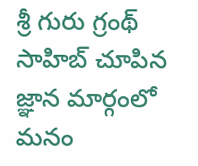శ్రీ గురు గ్రంథ్ సాహిబ్ చూపిన జ్ఞాన మార్గంలో మనం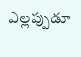ఎల్లప్పుడూ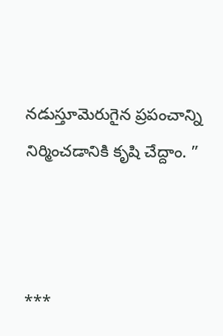నడుస్తూమెరుగైన ప్రపంచాన్ని నిర్మించడానికి కృషి చేద్దాం. ”



***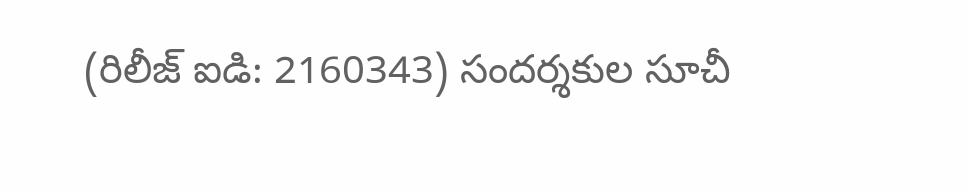(రిలీజ్ ఐడి: 2160343) సందర్శకుల సూచీ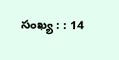సంఖ్య : : 14